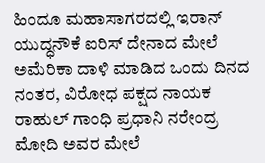ಹಿಂದೂ ಮಹಾಸಾಗರದಲ್ಲಿ ಇರಾನ್ ಯುದ್ಧನೌಕೆ ಐರಿಸ್ ದೇನಾದ ಮೇಲೆ ಅಮೆರಿಕಾ ದಾಳಿ ಮಾಡಿದ ಒಂದು ದಿನದ ನಂತರ, ವಿರೋಧ ಪಕ್ಷದ ನಾಯಕ ರಾಹುಲ್ ಗಾಂಧಿ ಪ್ರಧಾನಿ ನರೇಂದ್ರ ಮೋದಿ ಅವರ ಮೇಲೆ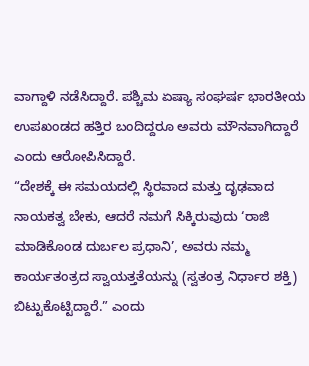ವಾಗ್ದಾಳಿ ನಡೆಸಿದ್ದಾರೆ. ಪಶ್ಚಿಮ ಏಷ್ಯಾ ಸಂಘರ್ಷ ಭಾರತೀಯ ಉಪಖಂಡದ ಹತ್ತಿರ ಬಂದಿದ್ದರೂ ಅವರು ಮೌನವಾಗಿದ್ದಾರೆ ಎಂದು ಆರೋಪಿಸಿದ್ದಾರೆ.
“ದೇಶಕ್ಕೆ ಈ ಸಮಯದಲ್ಲಿ ಸ್ಥಿರವಾದ ಮತ್ತು ದೃಢವಾದ ನಾಯಕತ್ವ ಬೇಕು, ಆದರೆ ನಮಗೆ ಸಿಕ್ಕಿರುವುದು ‘ರಾಜಿ ಮಾಡಿಕೊಂಡ ದುರ್ಬಲ ಪ್ರಧಾನಿ’, ಅವರು ನಮ್ಮ ಕಾರ್ಯತಂತ್ರದ ಸ್ವಾಯತ್ತತೆಯನ್ನು (ಸ್ವತಂತ್ರ ನಿರ್ಧಾರ ಶಕ್ತಿ) ಬಿಟ್ಟುಕೊಟ್ಟಿದ್ದಾರೆ.” ಎಂದು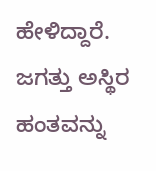ಹೇಳಿದ್ದಾರೆ.
ಜಗತ್ತು ಅಸ್ಥಿರ ಹಂತವನ್ನು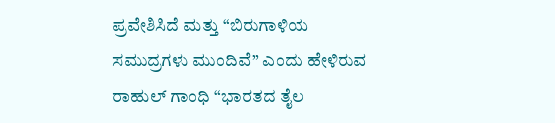ಪ್ರವೇಶಿಸಿದೆ ಮತ್ತು “ಬಿರುಗಾಳಿಯ ಸಮುದ್ರಗಳು ಮುಂದಿವೆ” ಎಂದು ಹೇಳಿರುವ ರಾಹುಲ್ ಗಾಂಧಿ “ಭಾರತದ ತೈಲ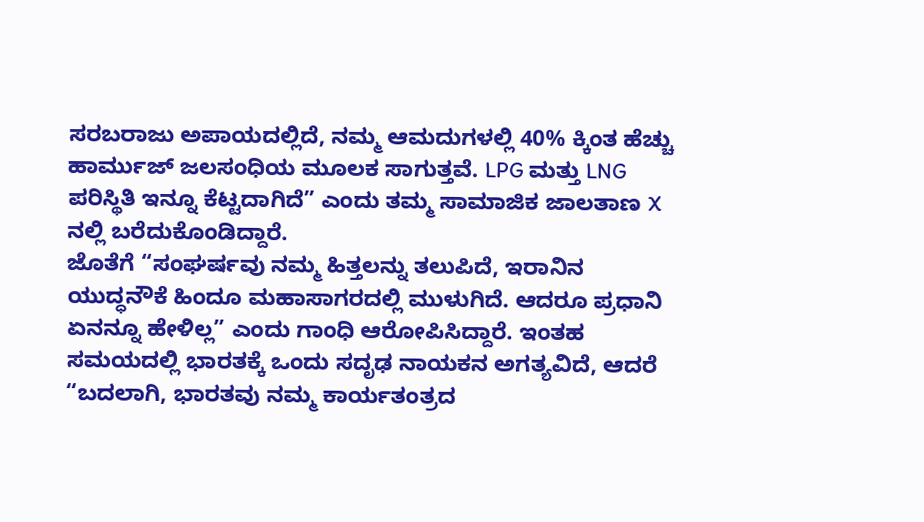ಸರಬರಾಜು ಅಪಾಯದಲ್ಲಿದೆ, ನಮ್ಮ ಆಮದುಗಳಲ್ಲಿ 40% ಕ್ಕಿಂತ ಹೆಚ್ಚು ಹಾರ್ಮುಜ್ ಜಲಸಂಧಿಯ ಮೂಲಕ ಸಾಗುತ್ತವೆ. LPG ಮತ್ತು LNG ಪರಿಸ್ಥಿತಿ ಇನ್ನೂ ಕೆಟ್ಟದಾಗಿದೆ” ಎಂದು ತಮ್ಮ ಸಾಮಾಜಿಕ ಜಾಲತಾಣ X ನಲ್ಲಿ ಬರೆದುಕೊಂಡಿದ್ದಾರೆ.
ಜೊತೆಗೆ “ಸಂಘರ್ಷವು ನಮ್ಮ ಹಿತ್ತಲನ್ನು ತಲುಪಿದೆ, ಇರಾನಿನ ಯುದ್ಧನೌಕೆ ಹಿಂದೂ ಮಹಾಸಾಗರದಲ್ಲಿ ಮುಳುಗಿದೆ. ಆದರೂ ಪ್ರಧಾನಿ ಏನನ್ನೂ ಹೇಳಿಲ್ಲ” ಎಂದು ಗಾಂಧಿ ಆರೋಪಿಸಿದ್ದಾರೆ. ಇಂತಹ ಸಮಯದಲ್ಲಿ ಭಾರತಕ್ಕೆ ಒಂದು ಸದೃಢ ನಾಯಕನ ಅಗತ್ಯವಿದೆ, ಆದರೆ “ಬದಲಾಗಿ, ಭಾರತವು ನಮ್ಮ ಕಾರ್ಯತಂತ್ರದ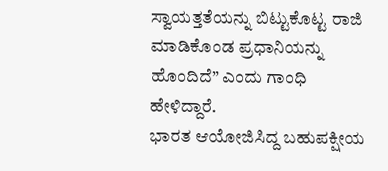ಸ್ವಾಯತ್ತತೆಯನ್ನು ಬಿಟ್ಟುಕೊಟ್ಟ ರಾಜಿ ಮಾಡಿಕೊಂಡ ಪ್ರಧಾನಿಯನ್ನು ಹೊಂದಿದೆ” ಎಂದು ಗಾಂಧಿ ಹೇಳಿದ್ದಾರೆ.
ಭಾರತ ಆಯೋಜಿಸಿದ್ದ ಬಹುಪಕ್ಷೀಯ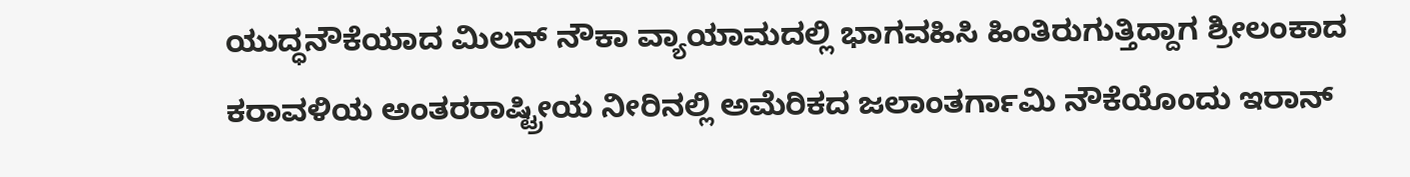ಯುದ್ಧನೌಕೆಯಾದ ಮಿಲನ್ ನೌಕಾ ವ್ಯಾಯಾಮದಲ್ಲಿ ಭಾಗವಹಿಸಿ ಹಿಂತಿರುಗುತ್ತಿದ್ದಾಗ ಶ್ರೀಲಂಕಾದ ಕರಾವಳಿಯ ಅಂತರರಾಷ್ಟ್ರೀಯ ನೀರಿನಲ್ಲಿ ಅಮೆರಿಕದ ಜಲಾಂತರ್ಗಾಮಿ ನೌಕೆಯೊಂದು ಇರಾನ್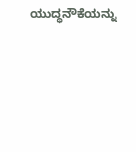ಯುದ್ಧನೌಕೆಯನ್ನು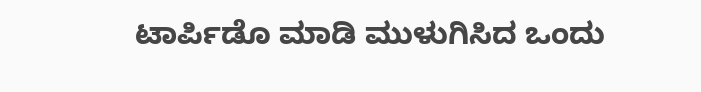ಟಾರ್ಪಿಡೊ ಮಾಡಿ ಮುಳುಗಿಸಿದ ಒಂದು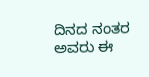ದಿನದ ನಂತರ ಅವರು ಈ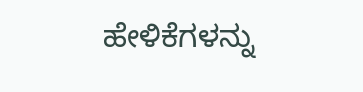ಹೇಳಿಕೆಗಳನ್ನು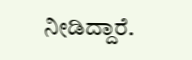ನೀಡಿದ್ದಾರೆ.